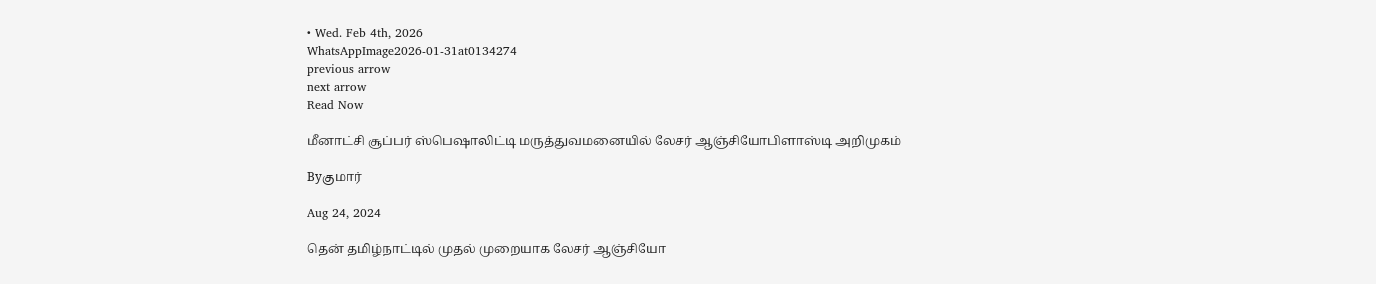• Wed. Feb 4th, 2026
WhatsAppImage2026-01-31at0134274
previous arrow
next arrow
Read Now

மீனாட்சி சூப்பர் ஸ்பெஷாலிட்டி மருத்துவமனையில் லேசர் ஆஞ்சியோபிளாஸ்டி அறிமுகம்

Byகுமார்

Aug 24, 2024

தென் தமிழ்நாட்டில் முதல் முறையாக லேசர் ஆஞ்சியோ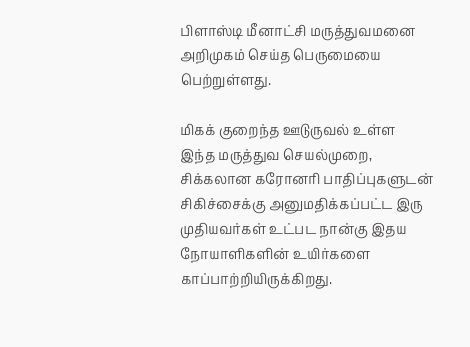பிளாஸ்டி மீனாட்சி மருத்துவமனை அறிமுகம் செய்த பெருமையை பெற்றுள்ளது.

மிகக் குறைந்த ஊடுருவல் உள்ள இந்த மருத்துவ செயல்முறை, சிக்கலான கரோனரி பாதிப்புகளுடன் சிகிச்சைக்கு அனுமதிக்கப்பட்ட இரு முதியவர்கள் உட்பட நான்கு இதய நோயாளிகளின் உயிர்களை காப்பாற்றியிருக்கிறது.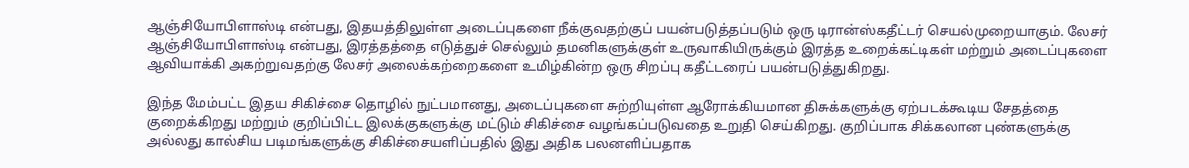ஆஞ்சியோபிளாஸ்டி என்பது, இதயத்திலுள்ள அடைப்புகளை நீக்குவதற்குப் பயன்படுத்தப்படும் ஒரு டிரான்ஸ்கதீட்டர் செயல்முறையாகும். லேசர் ஆஞ்சியோபிளாஸ்டி என்பது, இரத்தத்தை எடுத்துச் செல்லும் தமனிகளுக்குள் உருவாகியிருக்கும் இரத்த உறைக்கட்டிகள் மற்றும் அடைப்புகளை ஆவியாக்கி அகற்றுவதற்கு லேசர் அலைக்கற்றைகளை உமிழ்கின்ற ஒரு சிறப்பு கதீட்டரைப் பயன்படுத்துகிறது.

இந்த மேம்பட்ட இதய சிகிச்சை தொழில் நுட்பமானது, அடைப்புகளை சுற்றியுள்ள ஆரோக்கியமான திசுக்களுக்கு ஏற்படக்கூடிய சேதத்தை குறைக்கிறது மற்றும் குறிப்பிட்ட இலக்குகளுக்கு மட்டும் சிகிச்சை வழங்கப்படுவதை உறுதி செய்கிறது. குறிப்பாக சிக்கலான புண்களுக்கு அல்லது கால்சிய படிமங்களுக்கு சிகிச்சையளிப்பதில் இது அதிக பலனளிப்பதாக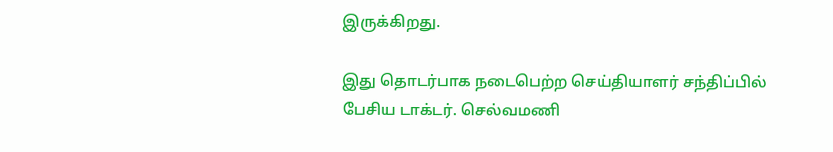இருக்கிறது.

இது தொடர்பாக நடைபெற்ற செய்தியாளர் சந்திப்பில் பேசிய டாக்டர். செல்வமணி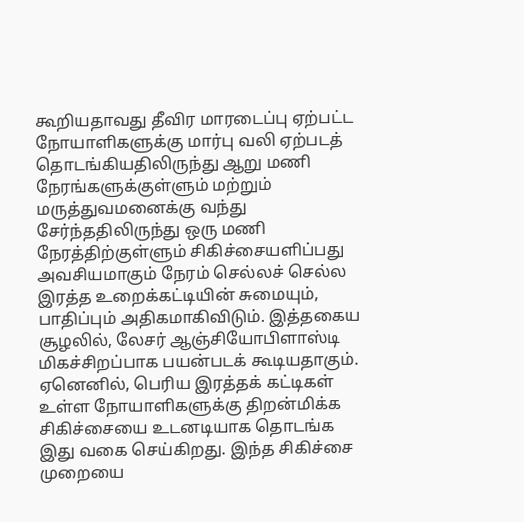கூறியதாவது தீவிர மாரடைப்பு ஏற்பட்ட நோயாளிகளுக்கு மார்பு வலி ஏற்படத் தொடங்கியதிலிருந்து ஆறு மணி நேரங்களுக்குள்ளும் மற்றும் மருத்துவமனைக்கு வந்து சேர்ந்ததிலிருந்து ஒரு மணி நேரத்திற்குள்ளும் சிகிச்சையளிப்பது அவசியமாகும் நேரம் செல்லச் செல்ல இரத்த உறைக்கட்டியின் சுமையும், பாதிப்பும் அதிகமாகிவிடும். இத்தகைய சூழலில், லேசர் ஆஞ்சியோபிளாஸ்டி மிகச்சிறப்பாக பயன்படக் கூடியதாகும். ஏனெனில், பெரிய இரத்தக் கட்டிகள் உள்ள நோயாளிகளுக்கு திறன்மிக்க சிகிச்சையை உடனடியாக தொடங்க இது வகை செய்கிறது. இந்த சிகிச்சை முறையை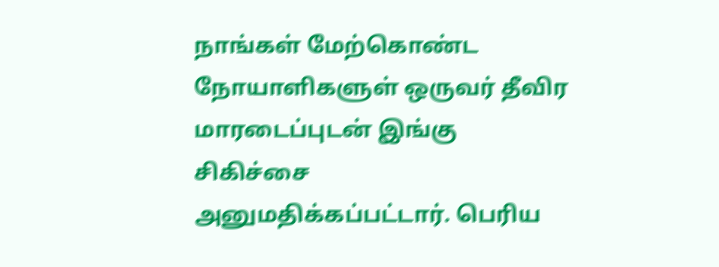நாங்கள் மேற்கொண்ட நோயாளிகளுள் ஒருவர் தீவிர மாரடைப்புடன் இங்கு சிகிச்சை அனுமதிக்கப்பட்டார். பெரிய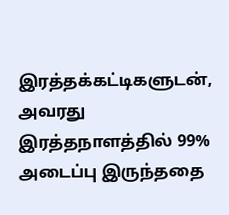இரத்தக்கட்டிகளுடன், அவரது இரத்தநாளத்தில் 99% அடைப்பு இருந்ததை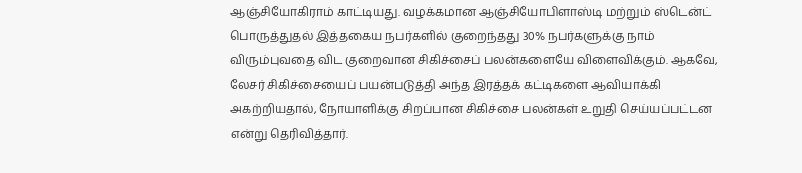ஆஞ்சியோகிராம் காட்டியது. வழக்கமான ஆஞ்சியோபிளாஸ்டி மற்றும் ஸ்டென்ட் பொருத்துதல் இத்தகைய நபர்களில் குறைந்தது 30% நபர்களுக்கு நாம் விரும்புவதை விட குறைவான சிகிச்சைப் பலன்களையே விளைவிக்கும். ஆகவே, லேசர் சிகிச்சையைப் பயன்படுத்தி அந்த இரத்தக் கட்டிகளை ஆவியாக்கி அகற்றியதால், நோயாளிக்கு சிறப்பான சிகிச்சை பலன்கள் உறுதி செய்யப்பட்டன என்று தெரிவித்தார்.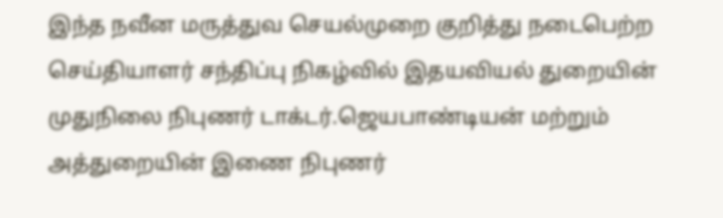இந்த நவீன மருத்துவ செயல்முறை குறித்து நடைபெற்ற செய்தியாளர் சந்திப்பு நிகழ்வில் இதயவியல் துறையின் முதுநிலை நிபுணர் டாக்டர்.ஜெயபாண்டியன் மற்றும் அத்துறையின் இணை நிபுணர்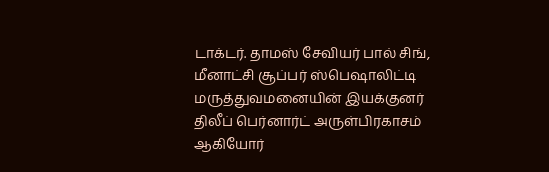டாக்டர். தாமஸ் சேவியர் பால் சிங், மீனாட்சி சூப்பர் ஸ்பெஷாலிட்டி மருத்துவமனையின் இயக்குனர் திலீப் பெர்னார்ட் அருள்பிரகாசம் ஆகியோர்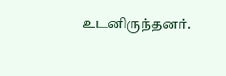உடனிருந்தனர்.